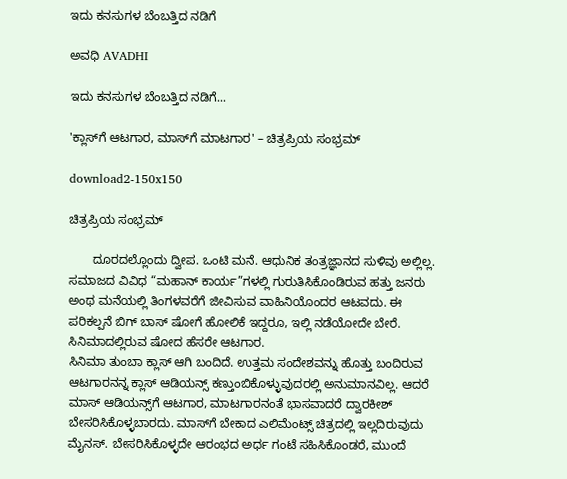ಇದು ಕನಸುಗಳ ಬೆಂಬತ್ತಿದ ನಡಿಗೆ‍

ಅವಧಿ AVADHI

ಇದು ಕನಸುಗಳ ಬೆಂಬತ್ತಿದ ನಡಿಗೆ...

'ಕ್ಲಾಸ್‌ಗೆ ಆಟಗಾರ, ಮಾಸ್‌ಗೆ ಮಾಟಗಾರ' – ಚಿತ್ರಪ್ರಿಯ ಸಂಭ್ರಮ್

download2-150x150

ಚಿತ್ರಪ್ರಿಯ ಸಂಭ್ರಮ್

       ದೂರದಲ್ಲೊಂದು ದ್ವೀಪ. ಒಂಟಿ ಮನೆ. ಆಧುನಿಕ ತಂತ್ರಜ್ಞಾನದ ಸುಳಿವು ಅಲ್ಲಿಲ್ಲ. ಸಮಾಜದ ವಿವಿಧ “ಮಹಾನ್ ಕಾರ್ಯ”ಗಳಲ್ಲಿ ಗುರುತಿಸಿಕೊಂಡಿರುವ ಹತ್ತು ಜನರು ಅಂಥ ಮನೆಯಲ್ಲಿ ತಿಂಗಳವರೆಗೆ ಜೀವಿಸುವ ವಾಹಿನಿಯೊಂದರ ಆಟವದು. ಈ ಪರಿಕಲ್ಪನೆ ಬಿಗ್ ಬಾಸ್ ಷೋಗೆ ಹೋಲಿಕೆ ಇದ್ದರೂ, ಇಲ್ಲಿ ನಡೆಯೋದೇ ಬೇರೆ. ಸಿನಿಮಾದಲ್ಲಿರುವ ಷೋದ ಹೆಸರೇ ಆಟಗಾರ.
ಸಿನಿಮಾ ತುಂಬಾ ಕ್ಲಾಸ್ ಆಗಿ ಬಂದಿದೆ. ಉತ್ತಮ ಸಂದೇಶವನ್ನು ಹೊತ್ತು ಬಂದಿರುವ ಆಟಗಾರನನ್ನ ಕ್ಲಾಸ್ ಆಡಿಯನ್ಸ್ ಕಣ್ತುಂಬಿಕೊಳ್ಳುವುದರಲ್ಲಿ ಅನುಮಾನವಿಲ್ಲ. ಆದರೆ ಮಾಸ್ ಆಡಿಯನ್ಸ್‌ಗೆ ಆಟಗಾರ, ಮಾಟಗಾರನಂತೆ ಭಾಸವಾದರೆ ದ್ವಾರಕೀಶ್ ಬೇಸರಿಸಿಕೊಳ್ಳಬಾರದು. ಮಾಸ್‌ಗೆ ಬೇಕಾದ ಎಲಿಮೆಂಟ್ಸ್ ಚಿತ್ರದಲ್ಲಿ ಇಲ್ಲದಿರುವುದು ಮೈನಸ್. ಬೇಸರಿಸಿಕೊಳ್ಳದೇ ಆರಂಭದ ಅರ್ಧ ಗಂಟೆ ಸಹಿಸಿಕೊಂಡರೆ, ಮುಂದೆ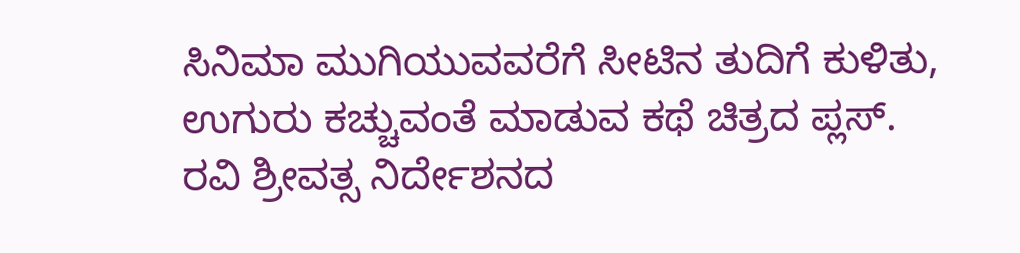ಸಿನಿಮಾ ಮುಗಿಯುವವರೆಗೆ ಸೀಟಿನ ತುದಿಗೆ ಕುಳಿತು, ಉಗುರು ಕಚ್ಚುವಂತೆ ಮಾಡುವ ಕಥೆ ಚಿತ್ರದ ಪ್ಲಸ್.
ರವಿ ಶ್ರೀವತ್ಸ ನಿರ್ದೇಶನದ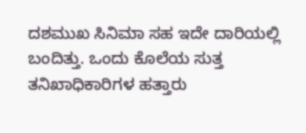ದಶಮುಖ ಸಿನಿಮಾ ಸಹ ಇದೇ ದಾರಿಯಲ್ಲಿ ಬಂದಿತ್ತು. ಒಂದು ಕೊಲೆಯ ಸುತ್ತ ತನಿಖಾಧಿಕಾರಿಗಳ ಹತ್ತಾರು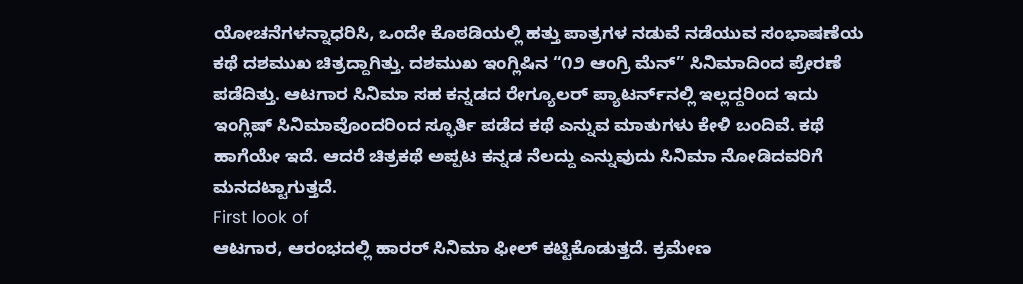ಯೋಚನೆಗಳನ್ನಾಧರಿಸಿ, ಒಂದೇ ಕೊಠಡಿಯಲ್ಲಿ ಹತ್ತು ಪಾತ್ರಗಳ ನಡುವೆ ನಡೆಯುವ ಸಂಭಾಷಣೆಯ ಕಥೆ ದಶಮುಖ ಚಿತ್ರದ್ದಾಗಿತ್ತು. ದಶಮುಖ ಇಂಗ್ಲಿಷಿನ “೧೨ ಆಂಗ್ರಿ ಮೆನ್” ಸಿನಿಮಾದಿಂದ ಪ್ರೇರಣೆ ಪಡೆದಿತ್ತು. ಆಟಗಾರ ಸಿನಿಮಾ ಸಹ ಕನ್ನಡದ ರೇಗ್ಯೂಲರ್ ಪ್ಯಾಟರ್ನ್‌ನಲ್ಲಿ ಇಲ್ಲದ್ದರಿಂದ ಇದು ಇಂಗ್ಲಿಷ್ ಸಿನಿಮಾವೊಂದರಿಂದ ಸ್ಫೂರ್ತಿ ಪಡೆದ ಕಥೆ ಎನ್ನುವ ಮಾತುಗಳು ಕೇಳಿ ಬಂದಿವೆ. ಕಥೆ ಹಾಗೆಯೇ ಇದೆ. ಆದರೆ ಚಿತ್ರಕಥೆ ಅಪ್ಪಟ ಕನ್ನಡ ನೆಲದ್ದು ಎನ್ನುವುದು ಸಿನಿಮಾ ನೋಡಿದವರಿಗೆ ಮನದಟ್ಟಾಗುತ್ತದೆ.
First look of
ಆಟಗಾರ, ಆರಂಭದಲ್ಲಿ ಹಾರರ್ ಸಿನಿಮಾ ಫೀಲ್ ಕಟ್ಟಿಕೊಡುತ್ತದೆ. ಕ್ರಮೇಣ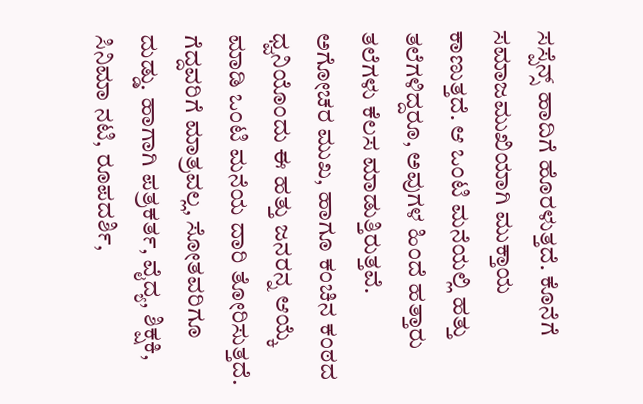ಸಸ್ಪೆನ್ಸ್ ಹಾದಿಗೆ ಹೊರಳುತ್ತದೆ. ಕೊನೆಗೆ ಸಮಾಜಮುಖಿಯಾಗಿ ಮುಕ್ತಾಯ ಕಾಣುತ್ತದೆ. ಆ ಒಂಟಿ ಮನೆಯಲ್ಲಿ ಹತ್ತು ತಲೆಗಳಿದ್ದರೂ, ಅವುಗಳ ಹಿಂದೆ ಹತ್ತಾರು ತಲೆಗಳು ಕೆಲಸ ಮಾಡುತ್ತಿರುತ್ತವೆ.
ಅಗೋಚರ ಮುಖ, ಹಾಗೂ ಕಂಚಿನ ಕಂಠದ ಧ್ವನಿಯೊಂದು ಈ ಹತ್ತು ಜನರನ್ನ ಆಯ್ಕೆ ಮಾಡಿ ಒಂಟಿ ಮನೆಯ ದಾರಿ ತೋರಿಸುತ್ತದೆ. ಗೆದ್ದವರಿಗೆ ಮಾತ್ರವಲ್ಲ, ಸೋತವರಿಗೂ ದುಡ್ಡು. ಹಾಗಾಗಿ ಪತ್ರಕರ್ತ, ವೈದ್ಯ, ಶಿಕ್ಷಕಿ, ಸಿನಿಮಾ ನಟಿ, ರೂಪದರ್ಶಿ,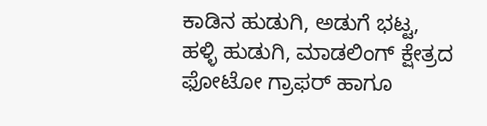ಕಾಡಿನ ಹುಡುಗಿ, ಅಡುಗೆ ಭಟ್ಟ, ಹಳ್ಳಿ ಹುಡುಗಿ, ಮಾಡಲಿಂಗ್ ಕ್ಷೇತ್ರದ ಫೋಟೋ ಗ್ರಾಫರ್ ಹಾಗೂ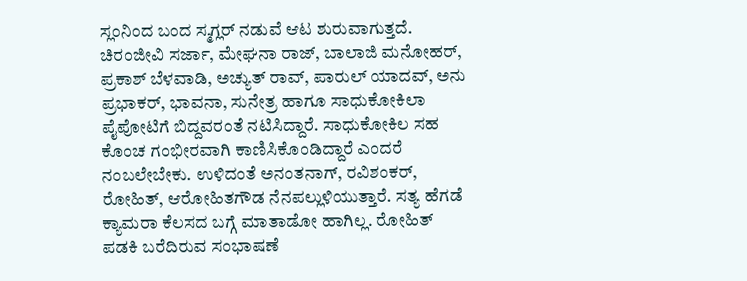ಸ್ಲಂನಿಂದ ಬಂದ ಸ್ಮಗ್ಲರ್ ನಡುವೆ ಆಟ ಶುರುವಾಗುತ್ತದೆ.
ಚಿರಂಜೀವಿ ಸರ್ಜಾ, ಮೇಘನಾ ರಾಜ್, ಬಾಲಾಜಿ ಮನೋಹರ್, ಪ್ರಕಾಶ್ ಬೆಳವಾಡಿ, ಅಚ್ಯುತ್ ರಾವ್, ಪಾರುಲ್ ಯಾದವ್, ಅನು ಪ್ರಭಾಕರ್, ಭಾವನಾ, ಸುನೇತ್ರ ಹಾಗೂ ಸಾಧುಕೋಕಿಲಾ ಪೈಪೋಟಿಗೆ ಬಿದ್ದವರಂತೆ ನಟಿಸಿದ್ದಾರೆ. ಸಾಧುಕೋಕಿಲ ಸಹ ಕೊಂಚ ಗಂಭೀರವಾಗಿ ಕಾಣಿಸಿಕೊಂಡಿದ್ದಾರೆ ಎಂದರೆ ನಂಬಲೇಬೇಕು. ಉಳಿದಂತೆ ಅನಂತನಾಗ್, ರವಿಶಂಕರ್, ರೋಹಿತ್, ಆರೋಹಿತಗೌಡ ನೆನಪಲ್ಲುಳಿಯುತ್ತಾರೆ. ಸತ್ಯ ಹೆಗಡೆ ಕ್ಯಾಮರಾ ಕೆಲಸದ ಬಗ್ಗೆ ಮಾತಾಡೋ ಹಾಗಿಲ್ಲ. ರೋಹಿತ್ ಪಡಕಿ ಬರೆದಿರುವ ಸಂಭಾಷಣೆ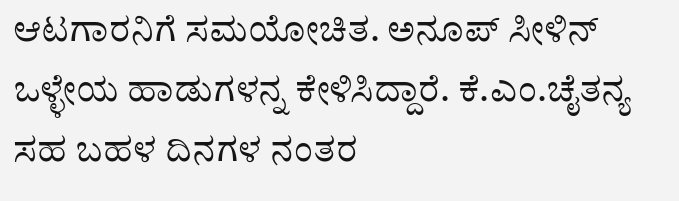ಆಟಗಾರನಿಗೆ ಸಮಯೋಚಿತ. ಅನೂಪ್ ಸೀಳಿನ್ ಒಳ್ಳೇಯ ಹಾಡುಗಳನ್ನ ಕೇಳಿಸಿದ್ದಾರೆ. ಕೆ.ಎಂ.ಚೈತನ್ಯ ಸಹ ಬಹಳ ದಿನಗಳ ನಂತರ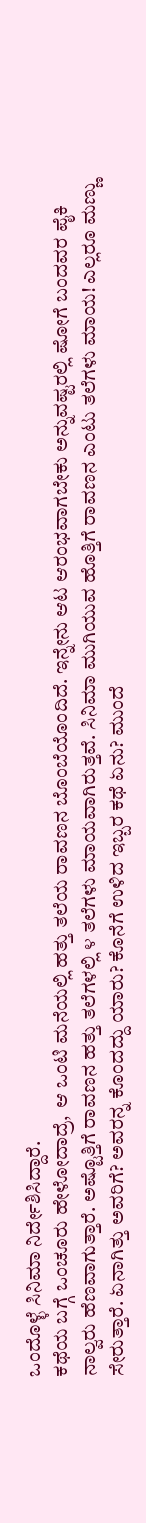ಒಂದೊಳ್ಳೆ ಸಿನಿಮಾ ನಿರ್ದೇಶಿಸಿದ್ದಾರೆ.
ಕಥೆಯ ಬಗ್ಗೆ ಒಂಚೂರು ಹೇಳೋದಾದ್ರೆ,  ಆ ಒಂಟಿ ಮನೆಯಲ್ಲಿ ಹತ್ತು ತಲೆಯ ರಾವಣನ ಬೊಂಬೆಯೊಂದಿದೆ. ಇನ್ನೇನು ಆಟ ಆರಂಭವಾಗಬೇಕು ಅನ್ನುವಷ್ಟರಲ್ಲಿ ಷೋಗೆ ಬಂದವರ ಪೈಕಿ ನಾಲ್ವರು ಹೆಣವಾಗುತ್ತಾರೆ. ಅಷ್ಟೊತ್ತಿಗೆ ರಾವಣನ ಹತ್ತು ತಲೆಗಳಲ್ಲಿ ೪ ತಲೆಗಳು ಮಾಯವಾಗಿರುತ್ತವೆ. ಸಿನಿಮಾ ಮುಗಿಯುವ ಹೊತ್ತಿಗೆ ರಾವಣನ ಎಂಟು ತಲೆಗಳು ಮಾಯ! ಎಲ್ಲರೂ ಮಣ್ಣು ಸೇರುತ್ತಾರೆ. ಏನಾಗಿತ್ತು ಅವರಿಗೆ? ಅವರನ್ನ ಕೊಂದದ್ದು ಯಾರು? ಕೊನೆಗೆ ಉಳಿದ ಇಬ್ಬರ ಕಥೆ ಏನು? ಮುಂದೆ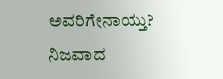ಅವರಿಗೇನಾಯ್ತು? ನಿಜವಾದ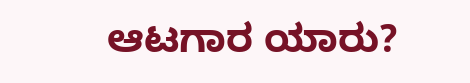ಆಟಗಾರ ಯಾರು?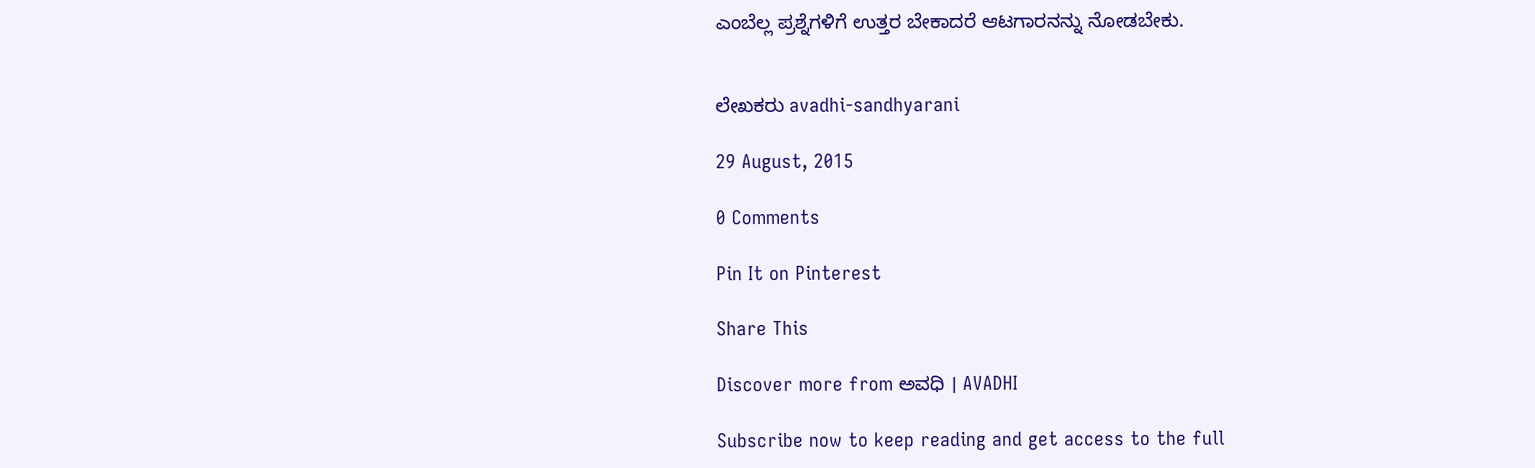ಎಂಬೆಲ್ಲ ಪ್ರಶ್ನೆಗಳಿಗೆ ಉತ್ತರ ಬೇಕಾದರೆ ಆಟಗಾರನನ್ನು ನೋಡಬೇಕು.


ಲೇಖಕರು avadhi-sandhyarani

29 August, 2015

0 Comments

Pin It on Pinterest

Share This

Discover more from ಅವಧಿ । AVADHI

Subscribe now to keep reading and get access to the full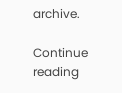archive.

Continue reading